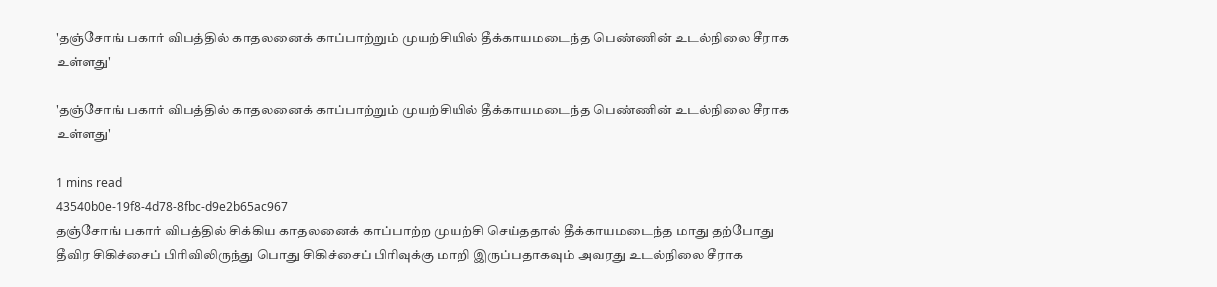'தஞ்சோங் பகார் விபத்தில் காதலனைக் காப்பாற்றும் முயற்சியில் தீக்காயமடைந்த பெண்ணின் உடல்நிலை சீராக உள்ளது'

'தஞ்சோங் பகார் விபத்தில் காதலனைக் காப்பாற்றும் முயற்சியில் தீக்காயமடைந்த பெண்ணின் உடல்நிலை சீராக உள்ளது'

1 mins read
43540b0e-19f8-4d78-8fbc-d9e2b65ac967
தஞ்சோங் பகார் விபத்தில் சிக்கிய காதலனைக் காப்பாற்ற முயற்சி செய்ததால் தீக்காயமடைந்த மாது தற்போது தீவிர சிகிச்சைப் பிரிவிலிருந்து பொது சிகிச்சைப் பிரிவுக்கு மாறி இருப்பதாகவும் அவரது உடல்நிலை சீராக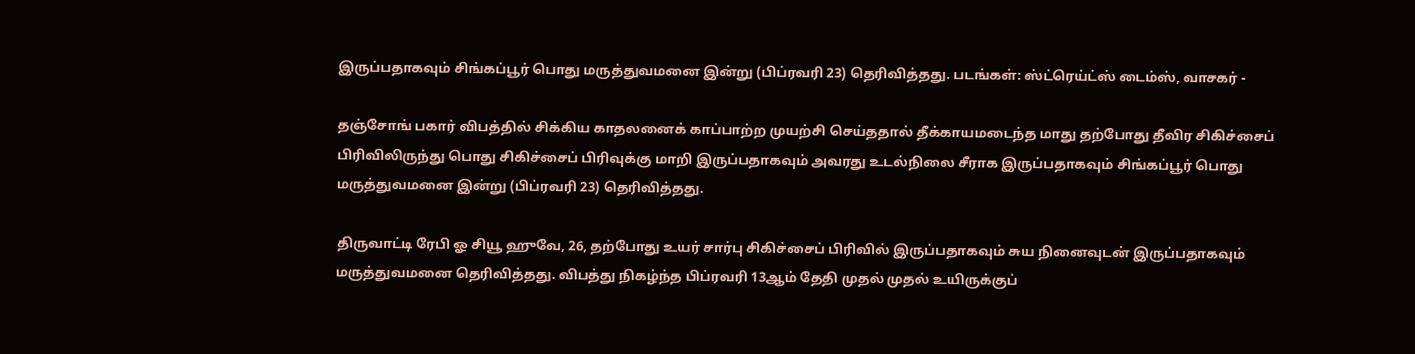இருப்பதாகவும் சிங்கப்பூர் பொது மருத்துவமனை இன்று (பிப்ரவரி 23) தெரிவித்தது. படங்கள்: ஸ்ட்ரெய்ட்ஸ் டைம்ஸ், வாசகர் -

தஞ்சோங் பகார் விபத்தில் சிக்கிய காதலனைக் காப்பாற்ற முயற்சி செய்ததால் தீக்காயமடைந்த மாது தற்போது தீவிர சிகிச்சைப் பிரிவிலிருந்து பொது சிகிச்சைப் பிரிவுக்கு மாறி இருப்பதாகவும் அவரது உடல்நிலை சீராக இருப்பதாகவும் சிங்கப்பூர் பொது மருத்துவமனை இன்று (பிப்ரவரி 23) தெரிவித்தது.

திருவாட்டி ரேபி ஓ சியூ ஹுவே, 26, தற்போது உயர் சார்பு சிகிச்சைப் பிரிவில் இருப்பதாகவும் சுய நினைவுடன் இருப்பதாகவும் மருத்துவமனை தெரிவித்தது. விபத்து நிகழ்ந்த பிப்ரவரி 13ஆம் தேதி முதல் முதல் உயிருக்குப்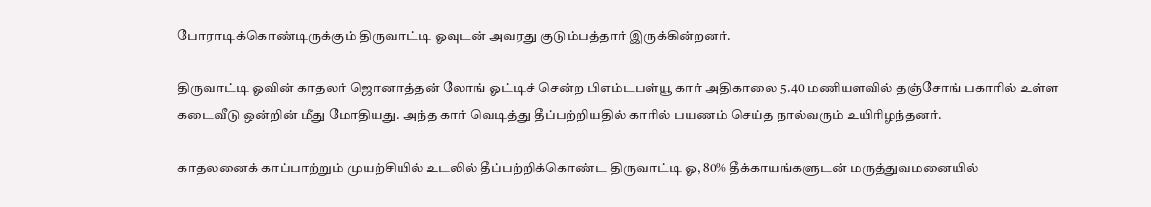போராடிக்கொண்டிருக்கும் திருவாட்டி ஓவுடன் அவரது குடும்பத்தார் இருக்கின்றனர்.

திருவாட்டி ஓவின் காதலர் ஜொனாத்தன் லோங் ஓட்டிச் சென்ற பிஎம்டபள்யூ கார் அதிகாலை 5.40 மணியளவில் தஞ்சோங் பகாரில் உள்ள கடைவீடு ஒன்றின் மீது மோதியது. அந்த கார் வெடித்து தீப்பற்றியதில் காரில் பயணம் செய்த நால்வரும் உயிரிழந்தனர்.

காதலனைக் காப்பாற்றும் முயற்சியில் உடலில் தீப்பற்றிக்கொண்ட திருவாட்டி ஓ, 80% தீக்காயங்களுடன் மருத்துவமனையில்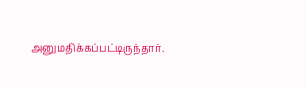அனுமதிக்கப்பட்டிருந்தார்.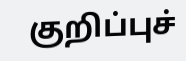குறிப்புச்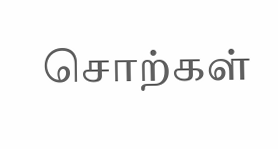சொற்கள்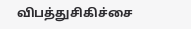விபத்துசிகிச்சை